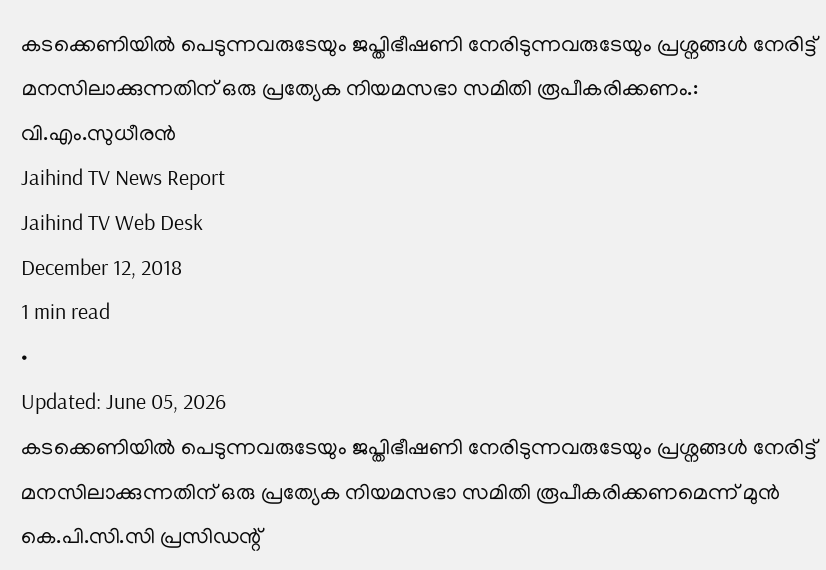കടക്കെണിയിൽ പെടുന്നവരുടേയും ജപ്തിഭീഷണി നേരിടുന്നവരുടേയും പ്രശ്നങ്ങൾ നേരിട്ട് മനസിലാക്കുന്നതിന് ഒരു പ്രത്യേക നിയമസഭാ സമിതി രൂപീകരിക്കണം.: വി.എം.സുധീരൻ
Jaihind TV News Report
Jaihind TV Web Desk
December 12, 2018
1 min read
•
Updated: June 05, 2026
കടക്കെണിയിൽ പെടുന്നവരുടേയും ജപ്തിഭീഷണി നേരിടുന്നവരുടേയും പ്രശ്നങ്ങൾ നേരിട്ട് മനസിലാക്കുന്നതിന് ഒരു പ്രത്യേക നിയമസഭാ സമിതി രൂപീകരിക്കണമെന്ന് മുൻ കെ.പി.സി.സി പ്രസിഡന്റ്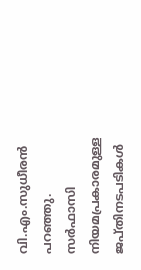വി.എം.സുധീരൻ പറഞ്ഞു. സർഫാസി നിയമപ്രകാരമുള്ള ജപ്തിനടപടികൾ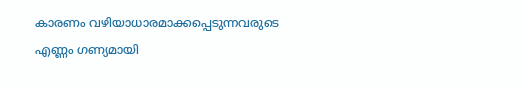കാരണം വഴിയാധാരമാക്കപ്പെടുന്നവരുടെ എണ്ണം ഗണ്യമായി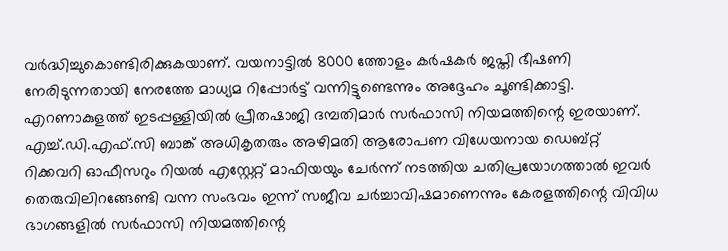വർദ്ധിച്ചുകൊണ്ടിരിക്കുകയാണ്. വയനാട്ടിൽ 8000 ത്തോളം കർഷകർ ജപ്തി ഭീഷണി നേരിടുന്നതായി നേരത്തേ മാധ്യമ റിപ്പോർട്ട് വന്നിട്ടുണ്ടെന്നും അദ്ദേഹം ചൂണ്ടിക്കാട്ടി.
എറണാകുളത്ത് ഇടപ്പള്ളിയിൽ പ്രീതഷാജി ദമ്പതിമാർ സർഫാസി നിയമത്തിന്റെ ഇരയാണ്. എച്ച്.ഡി.എഫ്.സി ബാങ്ക് അധികൃതരും അഴിമതി ആരോപണ വിധേയനായ ഡെബ്റ്റ് റിക്കവറി ഓഫീസറും റിയൽ എസ്റ്റേറ്റ് മാഫിയയും ചേർന്ന് നടത്തിയ ചതിപ്രയോഗത്താൽ ഇവർ തെരുവിലിറങ്ങേണ്ടി വന്ന സംഭവം ഇന്ന് സജീവ ചർച്ചാവിഷമാണെന്നും കേരളത്തിന്റെ വിവിധ ഭാഗങ്ങളിൽ സർഫാസി നിയമത്തിന്റെ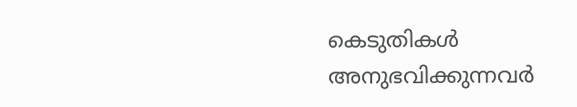കെടുതികൾ അനുഭവിക്കുന്നവർ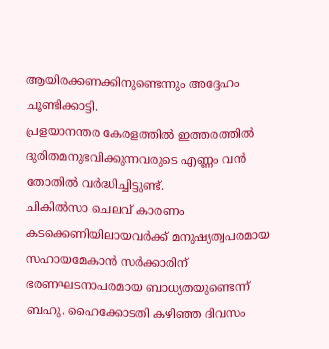ആയിരക്കണക്കിനുണ്ടെന്നും അദ്ദേഹം ചൂണ്ടിക്കാട്ടി.
പ്രളയാനന്തര കേരളത്തിൽ ഇത്തരത്തിൽ ദുരിതമനുഭവിക്കുന്നവരുടെ എണ്ണം വൻ തോതിൽ വർദ്ധിച്ചിട്ടുണ്ട്.
ചികിൽസാ ചെലവ് കാരണം കടക്കെണിയിലായവർക്ക് മനുഷ്യത്വപരമായ സഹായമേകാൻ സർക്കാരിന് ഭരണഘടനാപരമായ ബാധ്യതയുണ്ടെന്ന് ബഹു. ഹൈക്കോടതി കഴിഞ്ഞ ദിവസം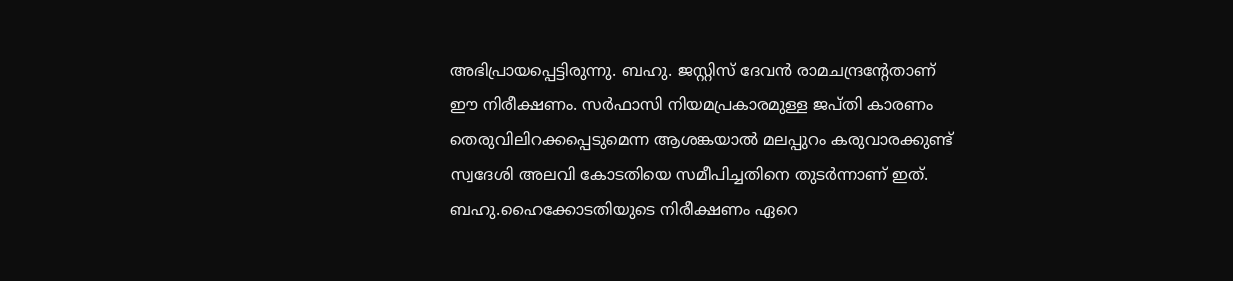അഭിപ്രായപ്പെട്ടിരുന്നു. ബഹു. ജസ്റ്റിസ് ദേവൻ രാമചന്ദ്രന്റേതാണ് ഈ നിരീക്ഷണം. സർഫാസി നിയമപ്രകാരമുള്ള ജപ്തി കാരണം തെരുവിലിറക്കപ്പെടുമെന്ന ആശങ്കയാൽ മലപ്പുറം കരുവാരക്കുണ്ട് സ്വദേശി അലവി കോടതിയെ സമീപിച്ചതിനെ തുടർന്നാണ് ഇത്. ബഹു.ഹൈക്കോടതിയുടെ നിരീക്ഷണം ഏറെ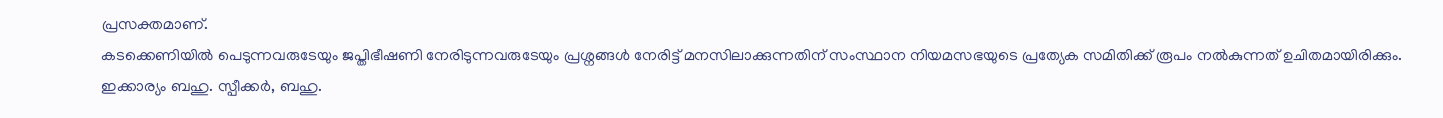പ്രസക്തമാണ്.
കടക്കെണിയിൽ പെടുന്നവരുടേയും ജപ്തിഭീഷണി നേരിടുന്നവരുടേയും പ്രശ്നങ്ങൾ നേരിട്ട് മനസിലാക്കുന്നതിന് സംസ്ഥാന നിയമസഭയുടെ പ്രത്യേക സമിതിക്ക് രൂപം നൽകുന്നത് ഉചിതമായിരിക്കും. ഇക്കാര്യം ബഹു. സ്പീക്കർ, ബഹു.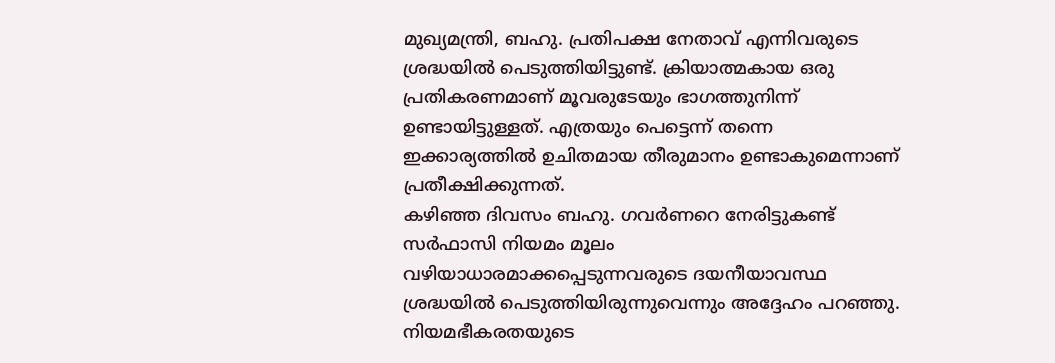മുഖ്യമന്ത്രി, ബഹു. പ്രതിപക്ഷ നേതാവ് എന്നിവരുടെ ശ്രദ്ധയിൽ പെടുത്തിയിട്ടുണ്ട്. ക്രിയാത്മകായ ഒരു പ്രതികരണമാണ് മൂവരുടേയും ഭാഗത്തുനിന്ന് ഉണ്ടായിട്ടുള്ളത്. എത്രയും പെട്ടെന്ന് തന്നെ ഇക്കാര്യത്തിൽ ഉചിതമായ തീരുമാനം ഉണ്ടാകുമെന്നാണ് പ്രതീക്ഷിക്കുന്നത്.
കഴിഞ്ഞ ദിവസം ബഹു. ഗവർണറെ നേരിട്ടുകണ്ട് സർഫാസി നിയമം മൂലം വഴിയാധാരമാക്കപ്പെടുന്നവരുടെ ദയനീയാവസ്ഥ ശ്രദ്ധയിൽ പെടുത്തിയിരുന്നുവെന്നും അദ്ദേഹം പറഞ്ഞു.
നിയമഭീകരതയുടെ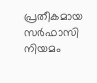പ്രതീകമായ സർഫാസി നിയമം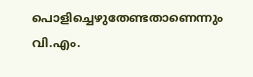പൊളിച്ചെഴുതേണ്ടതാണെന്നും വി.എം.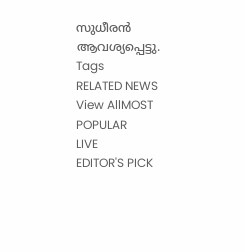സുധീരൻ ആവശ്യപ്പെട്ടു.
Tags
RELATED NEWS
View AllMOST POPULAR
LIVE
EDITOR'S PICK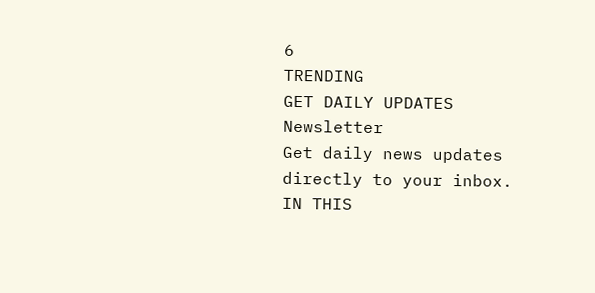6
TRENDING
GET DAILY UPDATES
Newsletter
Get daily news updates directly to your inbox.
IN THIS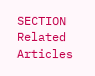SECTION
Related Articles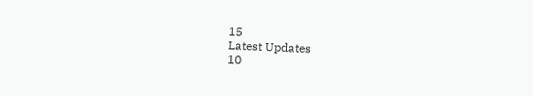15
Latest Updates
10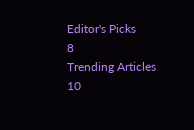Editor's Picks
8
Trending Articles
10